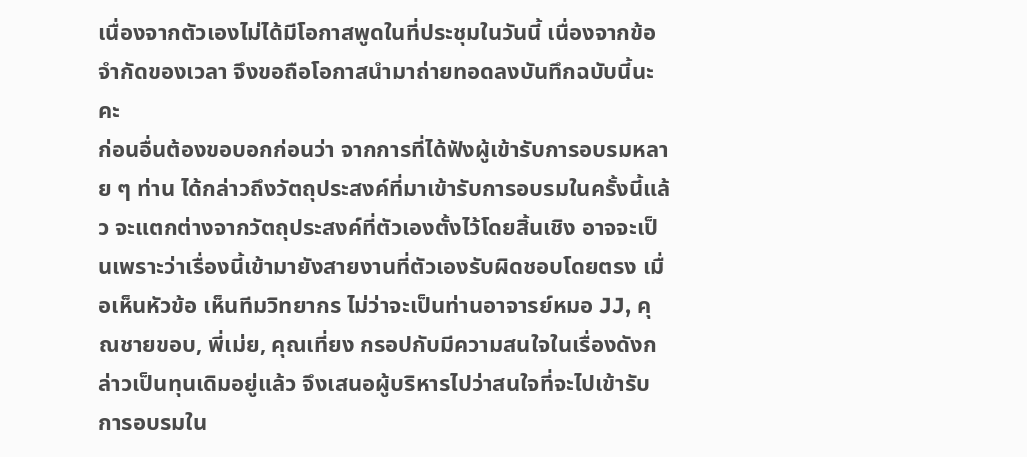เนื่องจากตัวเองไม่ได้มีโอกาสพูดในที่ประชุมในวันนี้ เนื่องจากข้อจำกัดของเวลา จึงขอถือโอกาสนำมาถ่ายทอดลงบันทึกฉบับนี้นะคะ
ก่อนอื่นต้องขอบอกก่อนว่า จากการที่ได้ฟังผู้เข้ารับการอบรมหลาย ๆ ท่าน ได้กล่าวถึงวัตถุประสงค์ที่มาเข้ารับการอบรมในครั้งนี้แล้ว จะแตกต่างจากวัตถุประสงค์ที่ตัวเองตั้งไว้โดยสิ้นเชิง อาจจะเป็นเพราะว่าเรื่องนี้เข้ามายังสายงานที่ตัวเองรับผิดชอบโดยตรง เมื่อเห็นหัวข้อ เห็นทีมวิทยากร ไม่ว่าจะเป็นท่านอาจารย์หมอ JJ, คุณชายขอบ, พี่เม่ย, คุณเที่ยง กรอปกับมีความสนใจในเรื่องดังกล่าวเป็นทุนเดิมอยู่แล้ว จึงเสนอผู้บริหารไปว่าสนใจที่จะไปเข้ารับการอบรมใน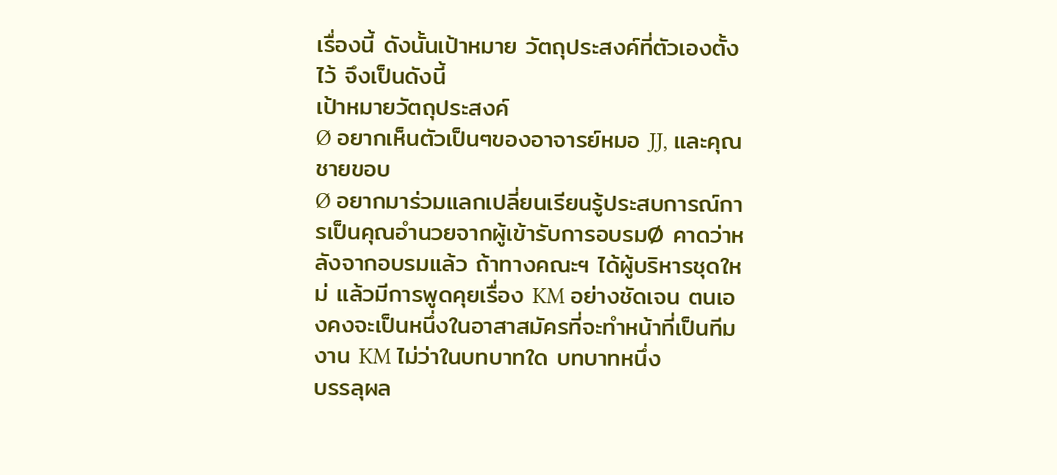เรื่องนี้ ดังนั้นเป้าหมาย วัตถุประสงค์ที่ตัวเองตั้งไว้ จึงเป็นดังนี้
เป้าหมายวัตถุประสงค์
Ø อยากเห็นตัวเป็นๆของอาจารย์หมอ JJ, และคุณชายขอบ
Ø อยากมาร่วมแลกเปลี่ยนเรียนรู้ประสบการณ์การเป็นคุณอำนวยจากผู้เข้ารับการอบรมØ คาดว่าหลังจากอบรมแล้ว ถ้าทางคณะฯ ได้ผู้บริหารชุดใหม่ แล้วมีการพูดคุยเรื่อง KM อย่างชัดเจน ตนเองคงจะเป็นหนึ่งในอาสาสมัครที่จะทำหน้าที่เป็นทีมงาน KM ไม่ว่าในบทบาทใด บทบาทหนึ่ง
บรรลุผล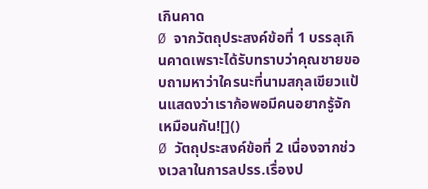เกินคาด
Ø จากวัตถุประสงค์ข้อที่ 1 บรรลุเกินคาดเพราะได้รับทราบว่าคุณชายขอบถามหาว่าใครนะที่นามสกุลเขียวแป้นแสดงว่าเราก้อพอมีคนอยากรู้จักเหมือนกัน![]()
Ø วัตถุประสงค์ข้อที่ 2 เนื่องจากช่วงเวลาในการลปรร.เรื่องป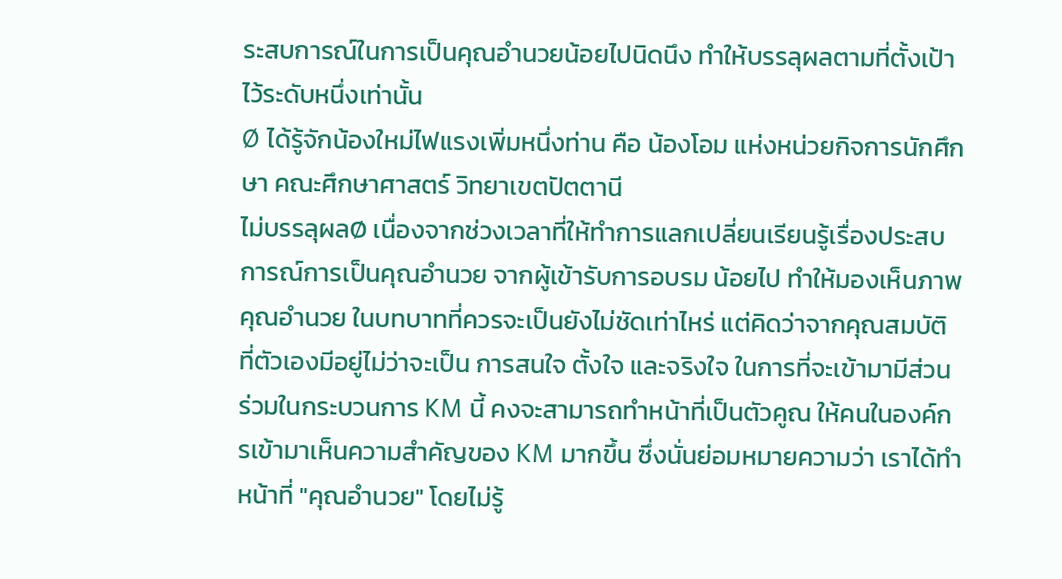ระสบการณ์ในการเป็นคุณอำนวยน้อยไปนิดนึง ทำให้บรรลุผลตามที่ตั้งเป้าไว้ระดับหนึ่งเท่านั้น
Ø ได้รู้จักน้องใหม่ไฟแรงเพิ่มหนึ่งท่าน คือ น้องโอม แห่งหน่วยกิจการนักศึกษา คณะศึกษาศาสตร์ วิทยาเขตปัตตานี
ไม่บรรลุผลØ เนื่องจากช่วงเวลาที่ให้ทำการแลกเปลี่ยนเรียนรู้เรื่องประสบการณ์การเป็นคุณอำนวย จากผู้เข้ารับการอบรม น้อยไป ทำให้มองเห็นภาพคุณอำนวย ในบทบาทที่ควรจะเป็นยังไม่ชัดเท่าไหร่ แต่คิดว่าจากคุณสมบัติ ที่ตัวเองมีอยู่ไม่ว่าจะเป็น การสนใจ ตั้งใจ และจริงใจ ในการที่จะเข้ามามีส่วนร่วมในกระบวนการ KM นี้ คงจะสามารถทำหน้าที่เป็นตัวคูณ ให้คนในองค์กรเข้ามาเห็นความสำคัญของ KM มากขึ้น ซึ่งนั่นย่อมหมายความว่า เราได้ทำหน้าที่ "คุณอำนวย" โดยไม่รู้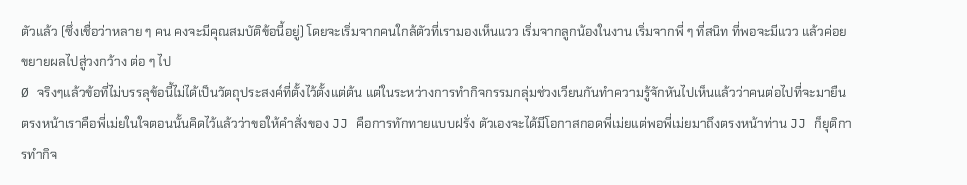ตัวแล้ว (ซึ่งเชื่อว่าหลาย ๆ คน คงจะมีคุณสมบัติข้อนี้อยู่) โดยจะเริ่มจากคนใกล้ตัวที่เรามองเห็นแวว เริ่มจากลูกน้องในงาน เริ่มจากพี่ ๆ ที่สนิท ที่พอจะมีแวว แล้วค่อยขยายผลไปสู่วงกว้าง ต่อ ๆ ไป
Ø จริงๆแล้วข้อที่ไม่บรรลุข้อนี้ไม่ได้เป็นวัตถุประสงค์ที่ตั้งไว้ตั้งแต่ต้น แต่ในระหว่างการทำกิจกรรมกลุ่มช่วงเวียนกันทำความรู้จักหันไปเห็นแล้วว่าคนต่อไปที่จะมายืนตรงหน้าเราคือพี่เม่ยในใจตอนนั้นคิดไว้แล้วว่าขอให้คำสั่งของ JJ คือการทักทายแบบฝรั่ง ตัวเองจะได้มีโอกาสกอดพี่เม่ยแต่พอพี่เม่ยมาถึงตรงหน้าท่าน JJ ก็ยุติการทำกิจ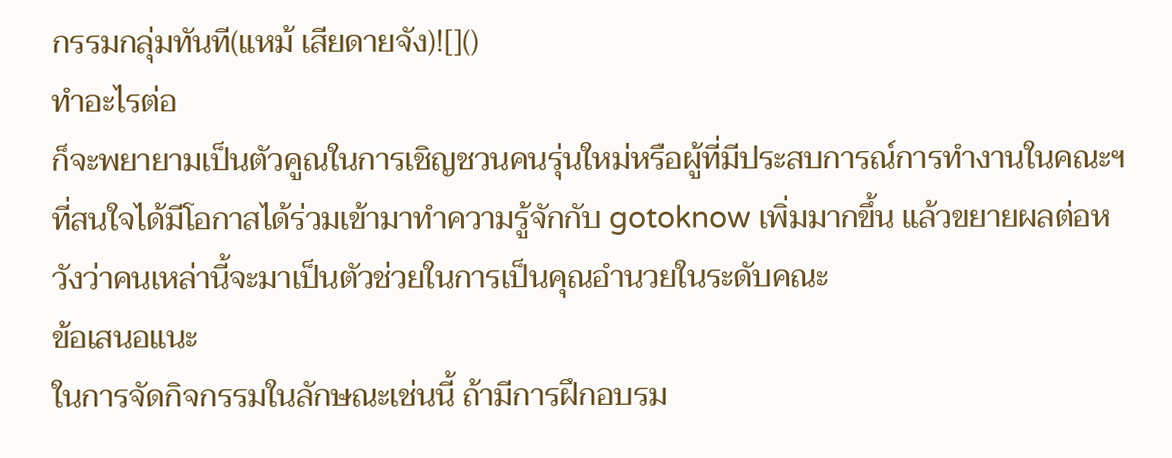กรรมกลุ่มทันที(แหม้ เสียดายจัง)![]()
ทำอะไรต่อ
ก็จะพยายามเป็นตัวคูณในการเชิญชวนคนรุ่นใหม่หรือผู้ที่มีประสบการณ์การทำงานในคณะฯที่สนใจได้มีโอกาสได้ร่วมเข้ามาทำความรู้จักกับ gotoknow เพิ่มมากขึ้น แล้วขยายผลต่อหวังว่าคนเหล่านี้จะมาเป็นตัวช่วยในการเป็นคุณอำนวยในระดับคณะ
ข้อเสนอแนะ
ในการจัดกิจกรรมในลักษณะเช่นนี้ ถ้ามีการฝึกอบรม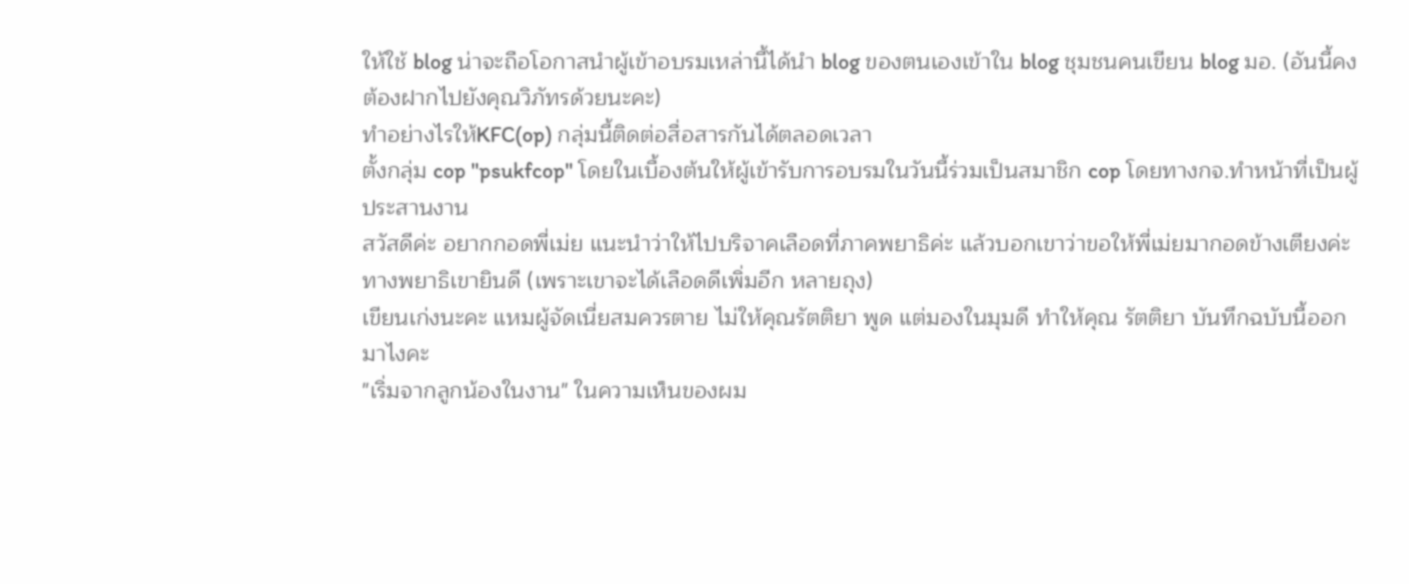ให้ใช้ blog น่าจะถือโอกาสนำผู้เข้าอบรมเหล่านี้ได้นำ blog ของตนเองเข้าใน blog ชุมชนคนเขียน blog มอ. (อันนี้คงต้องฝากไปยังคุณวิภัทรด้วยนะคะ)
ทำอย่างไรให้KFC(op) กลุ่มนี้ติดต่อสื่อสารกันได้ตลอดเวลา
ตั้งกลุ่ม cop "psukfcop" โดยในเบื้องต้นให้ผู้เข้ารับการอบรมในวันนี้ร่วมเป็นสมาชิก cop โดยทางกจ.ทำหน้าที่เป็นผู้ประสานงาน
สวัสดีค่ะ อยากกอดพี่เม่ย แนะนำว่าให้ไปบริจาคเลือดที่ภาคพยาธิค่ะ แล้วบอกเขาว่าขอให้พี่เม่ยมากอดข้างเตียงค่ะ ทางพยาธิเขายินดี (เพราะเขาจะได้เลือดดีเพิ่มอีก หลายถุง)
เขียนเก่งนะคะ แหมผู้จัดเนี่ยสมควรตาย ไม่ให้คุณรัตติยา พูด แต่มองในมุมดี ทำให้คุณ รัตติยา บันทึกฉบับนี้ออกมาไงคะ
"เริ่มจากลูกน้องในงาน" ในความเห็นของผม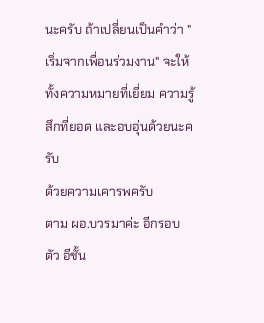นะครับ ถ้าเปลี่ยนเป็นคำว่า "เริ่มจากเพื่อนร่วมงาน" จะให้ทั้งความหมายที่เยี่ยม ความรู้สึกที่ยอด และอบอุ่นด้วยนะครับ
ด้วยความเคารพครับ
ตาม ผอ.บวรมาค่ะ อีกรอบ ตัว อีชั้น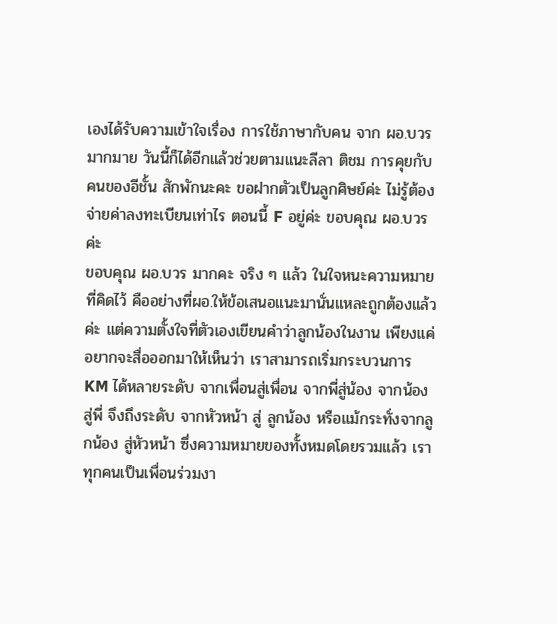เองได้รับความเข้าใจเรื่อง การใช้ภาษากับคน จาก ผอ.บวรมากมาย วันนี้ก็ได้อีกแล้วช่วยตามแนะลีลา ติชม การคุยกับคนของอีชั้น สักพักนะคะ ขอฝากตัวเป็นลูกศิษย์ค่ะ ไม่รู้ต้องจ่ายค่าลงทะเบียนเท่าไร ตอนนี้ F อยู่ค่ะ ขอบคุณ ผอ.บวรค่ะ
ขอบคุณ ผอ.บวร มากคะ จริง ๆ แล้ว ในใจหนะความหมายที่คิดไว้ คืออย่างที่ผอ.ให้ข้อเสนอแนะมานั่นแหละถูกต้องแล้วค่ะ แต่ความตั้งใจที่ตัวเองเขียนคำว่าลูกน้องในงาน เพียงแค่อยากจะสื่อออกมาให้เห็นว่า เราสามารถเริ่มกระบวนการ KM ได้หลายระดับ จากเพื่อนสู่เพื่อน จากพี่สู่น้อง จากน้องสู่พี่ จึงถึงระดับ จากหัวหน้า สู่ ลูกน้อง หรือแม้กระทั่งจากลูกน้อง สู่หัวหน้า ซึ่งความหมายของทั้งหมดโดยรวมแล้ว เราทุกคนเป็นเพื่อนร่วมงา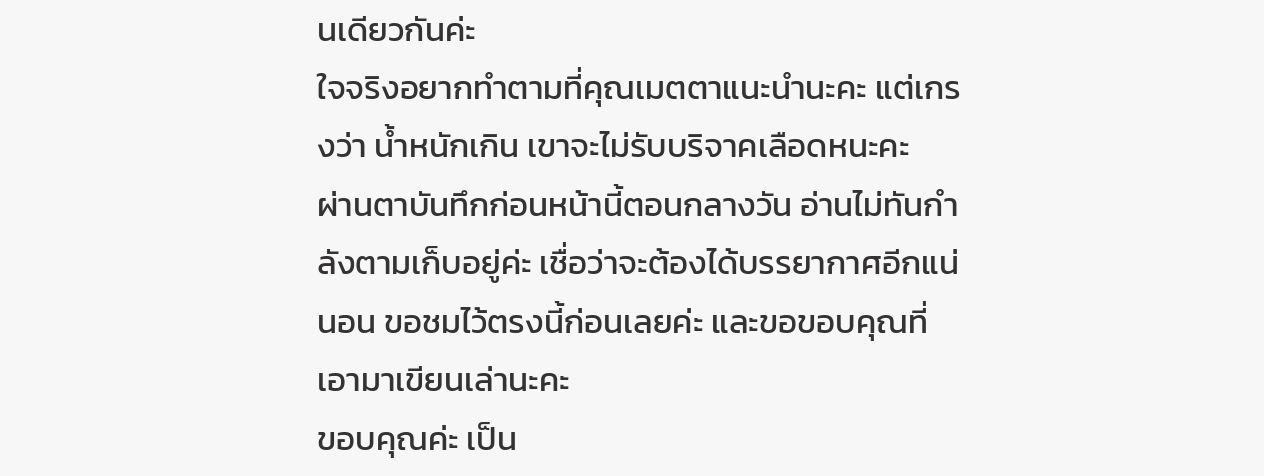นเดียวกันค่ะ
ใจจริงอยากทำตามที่คุณเมตตาแนะนำนะคะ แต่เกรงว่า น้ำหนักเกิน เขาจะไม่รับบริจาคเลือดหนะคะ
ผ่านตาบันทึกก่อนหน้านี้ตอนกลางวัน อ่านไม่ทันกำลังตามเก็บอยู่ค่ะ เชื่อว่าจะต้องได้บรรยากาศอีกแน่นอน ขอชมไว้ตรงนี้ก่อนเลยค่ะ และขอขอบคุณที่เอามาเขียนเล่านะคะ
ขอบคุณค่ะ เป็น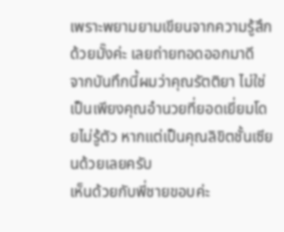เพราะพยามยามเขียนจากความรู้สึกด้วยมั๊งค่ะ เลยถ่ายทอดออกมาดี
จากบันทึกนี้ผมว่าคุณรัตติยา ไม่ใช่เป็นเพียงคุณอำนวยที่ยอดเยี่ยมโดยไม่รู้ตัว หากแต่เป็นคุณลิขิตชั้นเซียนด้วยเลยครับ
เห็นด้วยกับพี่ชายขอบค่ะ